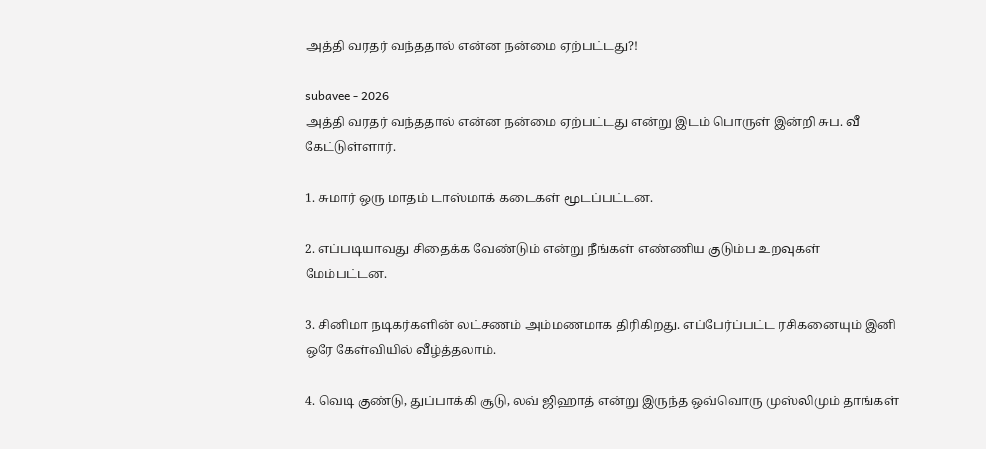அத்தி வரதர் வந்ததால் என்ன நன்மை ஏற்பட்டது?!

subavee - 2026
அத்தி வரதர் வந்ததால் என்ன நன்மை ஏற்பட்டது என்று இடம் பொருள் இன்றி சுப. வீ கேட்டுள்ளார்.

1. சுமார் ஒரு மாதம் டாஸ்மாக் கடைகள் மூடப்பட்டன.

2. எப்படியாவது சிதைக்க வேண்டும் என்று நீங்கள் எண்ணிய குடும்ப உறவுகள் மேம்பட்டன.

3. சினிமா நடிகர்களின் லட்சணம் அம்மணமாக திரிகிறது. எப்பேர்ப்பட்ட ரசிகனையும் இனி ஒரே கேள்வியில் வீழ்த்தலாம்.

4. வெடி குண்டு, துப்பாக்கி சூடு, லவ் ஜிஹாத் என்று இருந்த ஒவ்வொரு முஸ்லிமும் தாங்கள்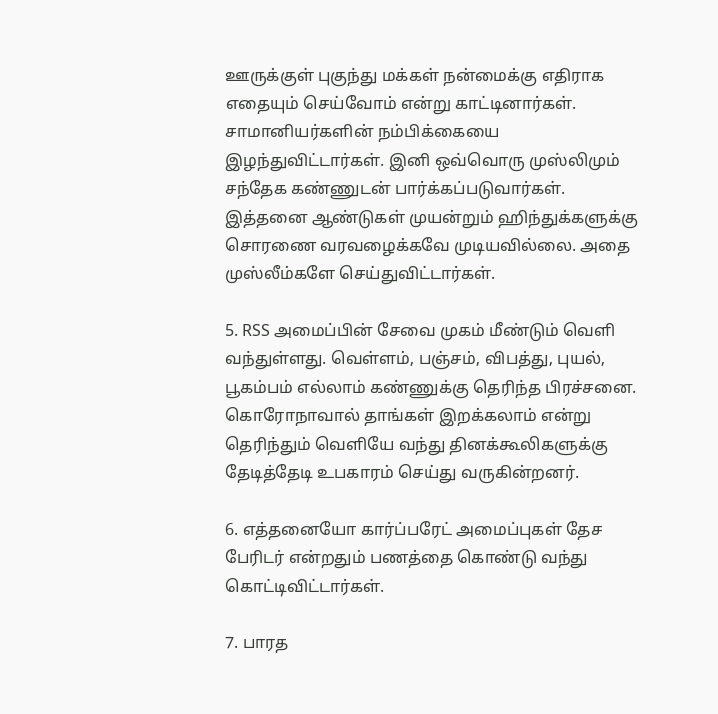ஊருக்குள் புகுந்து மக்கள் நன்மைக்கு எதிராக எதையும் செய்வோம் என்று காட்டினார்கள். சாமானியர்களின் நம்பிக்கையை இழந்துவிட்டார்கள். இனி ஒவ்வொரு முஸ்லிமும் சந்தேக கண்ணுடன் பார்க்கப்படுவார்கள். இத்தனை ஆண்டுகள் முயன்றும் ஹிந்துக்களுக்கு சொரணை வரவழைக்கவே முடியவில்லை. அதை முஸ்லீம்களே செய்துவிட்டார்கள்.

5. RSS அமைப்பின் சேவை முகம் மீண்டும் வெளி வந்துள்ளது. வெள்ளம், பஞ்சம், விபத்து, புயல், பூகம்பம் எல்லாம் கண்ணுக்கு தெரிந்த பிரச்சனை. கொரோநாவால் தாங்கள் இறக்கலாம் என்று தெரிந்தும் வெளியே வந்து தினக்கூலிகளுக்கு தேடித்தேடி உபகாரம் செய்து வருகின்றனர்.

6. எத்தனையோ கார்ப்பரேட் அமைப்புகள் தேச பேரிடர் என்றதும் பணத்தை கொண்டு வந்து கொட்டிவிட்டார்கள்.

7. பாரத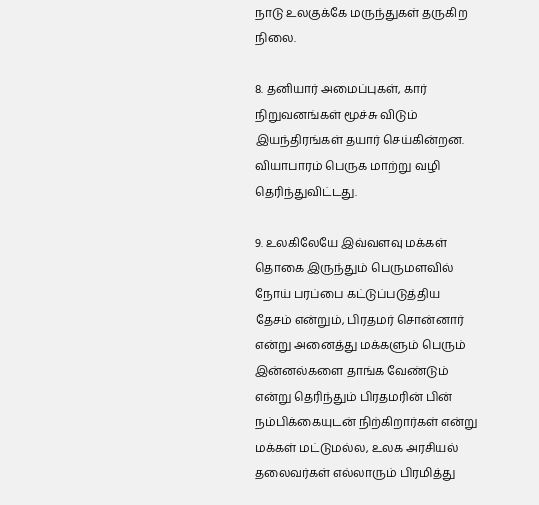நாடு உலகுக்கே மருந்துகள் தருகிற நிலை.

8. தனியார் அமைப்புகள், கார் நிறுவனங்கள் மூச்சு விடும் இயந்திரங்கள் தயார் செய்கின்றன. வியாபாரம் பெருக மாற்று வழி தெரிந்துவிட்டது.

9. உலகிலேயே இவ்வளவு மக்கள் தொகை இருந்தும் பெருமளவில் நோய் பரப்பை கட்டுப்படுத்திய தேசம் என்றும், பிரதமர் சொன்னார் என்று அனைத்து மக்களும் பெரும் இன்னல்களை தாங்க வேண்டும் என்று தெரிந்தும் பிரதமரின் பின் நம்பிக்கையுடன் நிற்கிறார்கள் என்று மக்கள் மட்டுமல்ல, உலக அரசியல் தலைவர்கள் எல்லாரும் பிரமித்து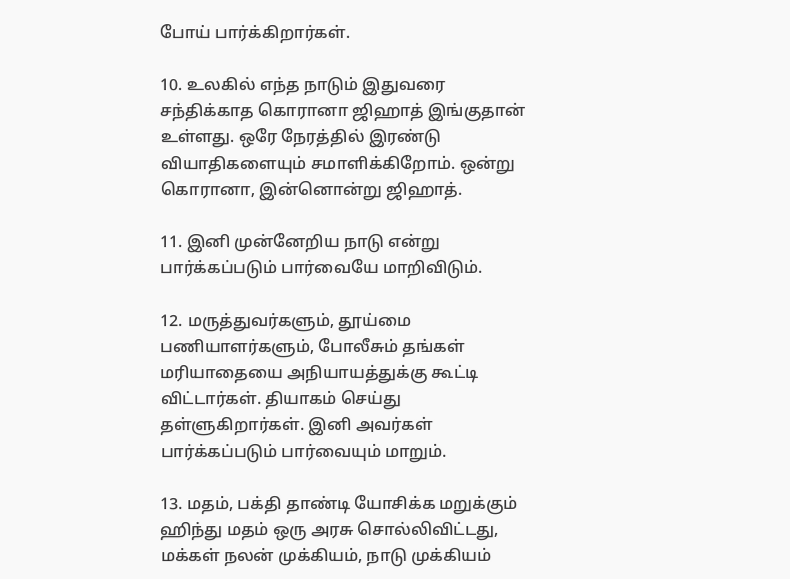போய் பார்க்கிறார்கள்.

10. உலகில் எந்த நாடும் இதுவரை சந்திக்காத கொரானா ஜிஹாத் இங்குதான் உள்ளது. ஒரே நேரத்தில் இரண்டு வியாதிகளையும் சமாளிக்கிறோம். ஒன்று கொரானா, இன்னொன்று ஜிஹாத்.

11. இனி முன்னேறிய நாடு என்று பார்க்கப்படும் பார்வையே மாறிவிடும்.

12. மருத்துவர்களும், தூய்மை பணியாளர்களும், போலீசும் தங்கள் மரியாதையை அநியாயத்துக்கு கூட்டி விட்டார்கள். தியாகம் செய்து தள்ளுகிறார்கள். இனி அவர்கள் பார்க்கப்படும் பார்வையும் மாறும்.

13. மதம், பக்தி தாண்டி யோசிக்க மறுக்கும் ஹிந்து மதம் ஒரு அரசு சொல்லிவிட்டது, மக்கள் நலன் முக்கியம், நாடு முக்கியம்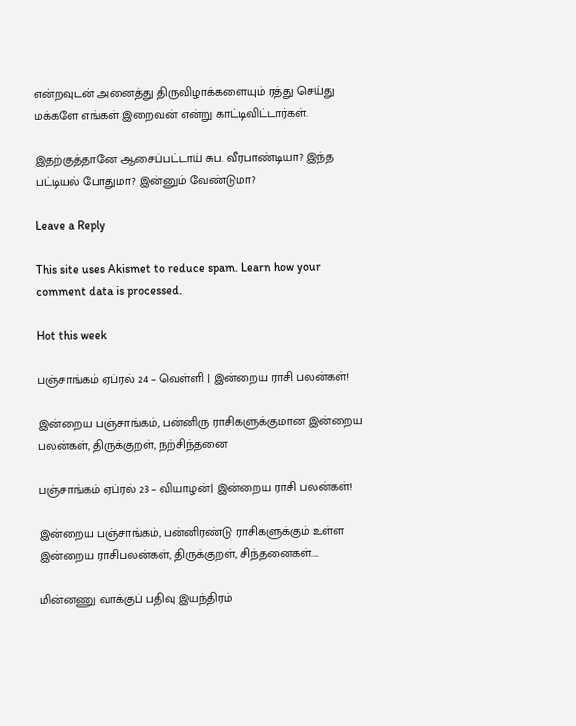என்றவுடன் அனைத்து திருவிழாக்களையும் ரத்து செய்து மக்களே எங்கள் இறைவன் என்று காட்டிவிட்டார்கள்.

இதற்குத்தானே ஆசைப்பட்டாய் சுப. வீரபாண்டியா? இந்த பட்டியல் போதுமா? இன்னும் வேண்டுமா?

Leave a Reply

This site uses Akismet to reduce spam. Learn how your comment data is processed.

Hot this week

பஞ்சாங்கம் ஏப்ரல் 24 – வெள்ளி | இன்றைய ராசி பலன்கள்!

இன்றைய பஞ்சாங்கம், பன்னிரு ராசிகளுக்குமான இன்றைய பலன்கள், திருக்குறள், நற்சிந்தனை

பஞ்சாங்கம் ஏப்ரல் 23 – வியாழன்| இன்றைய ராசி பலன்கள்!

இன்றைய பஞ்சாங்கம், பன்னிரண்டு ராசிகளுக்கும் உள்ள இன்றைய ராசிபலன்கள், திருக்குறள், சிந்தனைகள்....

மின்னணு வாக்குப் பதிவு இயந்திரம்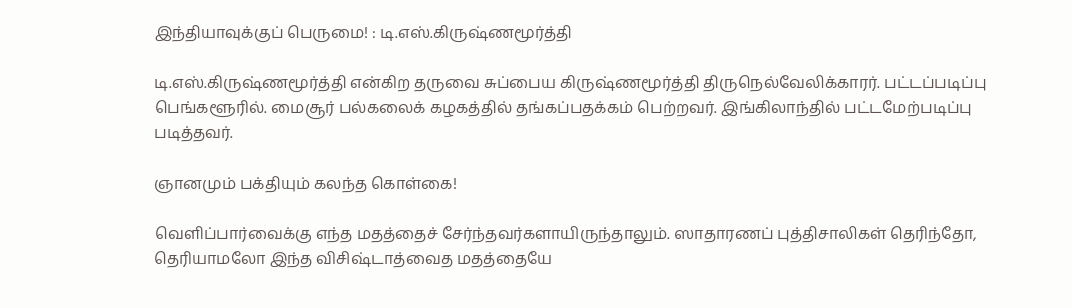இந்தியாவுக்குப் பெருமை! : டி.எஸ்.கிருஷ்ணமூர்த்தி

டி.எஸ்.கிருஷ்ணமூர்த்தி என்கிற தருவை சுப்பைய கிருஷ்ணமூர்த்தி திருநெல்வேலிக்காரர். பட்டப்படிப்பு பெங்களூரில். மைசூர் பல்கலைக் கழகத்தில் தங்கப்பதக்கம் பெற்றவர். இங்கிலாந்தில் பட்டமேற்படிப்பு படித்தவர்.

ஞானமும் பக்தியும் கலந்த கொள்கை!

வெளிப்பார்வைக்கு எந்த மதத்தைச் சேர்ந்தவர்களாயிருந்தாலும். ஸாதாரணப் புத்திசாலிகள் தெரிந்தோ, தெரியாமலோ இந்த விசிஷ்டாத்வைத மதத்தையே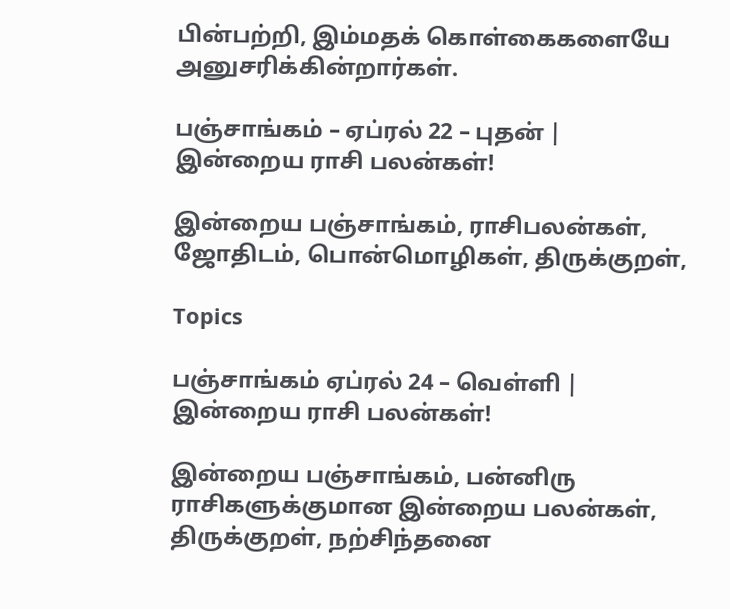பின்பற்றி, இம்மதக் கொள்கைகளையே அனுசரிக்கின்றார்கள்.

பஞ்சாங்கம் – ஏப்ரல் 22 – புதன் | இன்றைய ராசி பலன்கள்!

இன்றைய பஞ்சாங்கம், ராசிபலன்கள், ஜோதிடம், பொன்மொழிகள், திருக்குறள்,

Topics

பஞ்சாங்கம் ஏப்ரல் 24 – வெள்ளி | இன்றைய ராசி பலன்கள்!

இன்றைய பஞ்சாங்கம், பன்னிரு ராசிகளுக்குமான இன்றைய பலன்கள், திருக்குறள், நற்சிந்தனை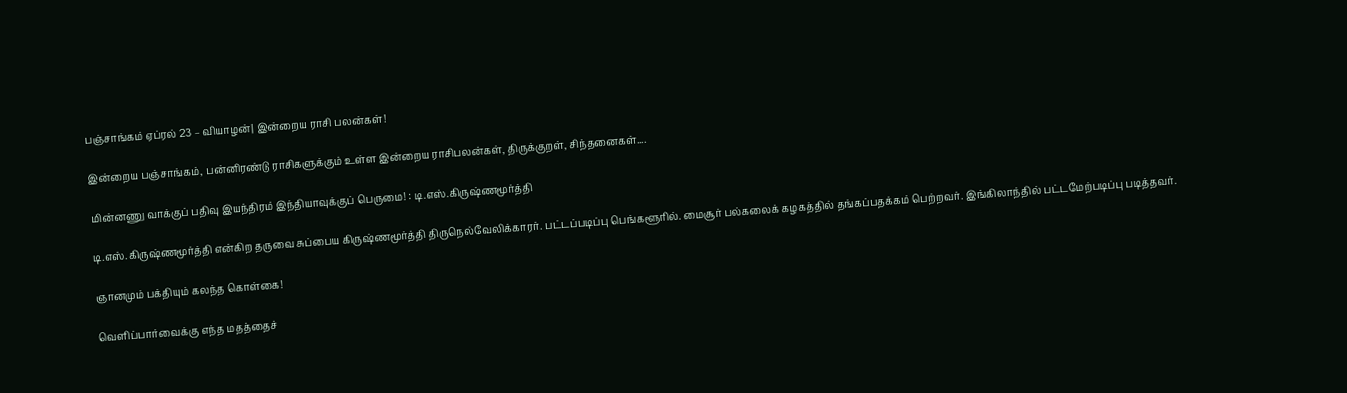பஞ்சாங்கம் ஏப்ரல் 23 – வியாழன்| இன்றைய ராசி பலன்கள்!

இன்றைய பஞ்சாங்கம், பன்னிரண்டு ராசிகளுக்கும் உள்ள இன்றைய ராசிபலன்கள், திருக்குறள், சிந்தனைகள்....

மின்னணு வாக்குப் பதிவு இயந்திரம் இந்தியாவுக்குப் பெருமை! : டி.எஸ்.கிருஷ்ணமூர்த்தி

டி.எஸ்.கிருஷ்ணமூர்த்தி என்கிற தருவை சுப்பைய கிருஷ்ணமூர்த்தி திருநெல்வேலிக்காரர். பட்டப்படிப்பு பெங்களூரில். மைசூர் பல்கலைக் கழகத்தில் தங்கப்பதக்கம் பெற்றவர். இங்கிலாந்தில் பட்டமேற்படிப்பு படித்தவர்.

ஞானமும் பக்தியும் கலந்த கொள்கை!

வெளிப்பார்வைக்கு எந்த மதத்தைச்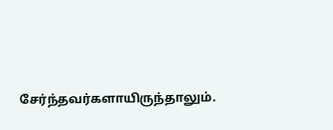சேர்ந்தவர்களாயிருந்தாலும்.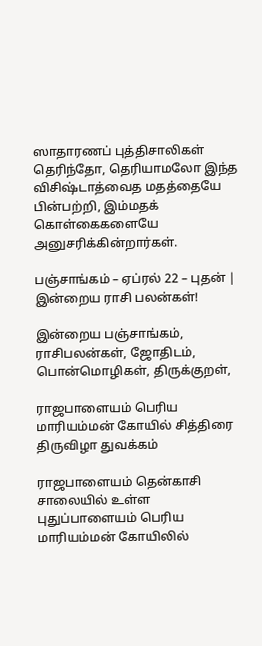ஸாதாரணப் புத்திசாலிகள் தெரிந்தோ, தெரியாமலோ இந்த விசிஷ்டாத்வைத மதத்தையே பின்பற்றி, இம்மதக் கொள்கைகளையே அனுசரிக்கின்றார்கள்.

பஞ்சாங்கம் – ஏப்ரல் 22 – புதன் | இன்றைய ராசி பலன்கள்!

இன்றைய பஞ்சாங்கம், ராசிபலன்கள், ஜோதிடம், பொன்மொழிகள், திருக்குறள்,

ராஜபாளையம் பெரிய மாரியம்மன் கோயில் சித்திரை திருவிழா துவக்கம்

ராஜபாளையம் தென்காசி சாலையில் உள்ள புதுப்பாளையம் பெரிய மாரியம்மன் கோயிலில்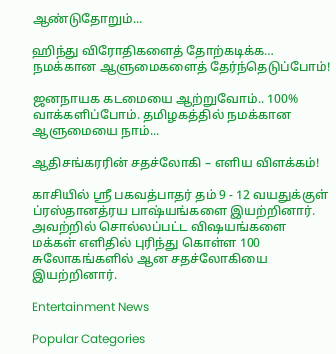ஆண்டுதோறும்...

ஹிந்து விரோதிகளைத் தோற்கடிக்க… நமக்கான ஆளுமைகளைத் தேர்ந்தெடுப்போம்!

ஜனநாயக கடமையை ஆற்றுவோம்.. 100% வாக்களிப்போம். தமிழகத்தில் நமக்கான ஆளுமையை நாம்...

ஆதிசங்கரரின் சதச்லோகி – எளிய விளக்கம்!

காசியில் ஸ்ரீ பகவத்பாதர் தம் 9 - 12 வயதுக்குள் ப்ரஸ்தானத்ரய பாஷ்யங்களை இயற்றினார். அவற்றில் சொல்லப்பட்ட விஷயங்களை மக்கள் எளிதில் புரிந்து கொள்ள 100 சுலோகங்களில் ஆன சதச்லோகியை இயற்றினார்.

Entertainment News

Popular Categories